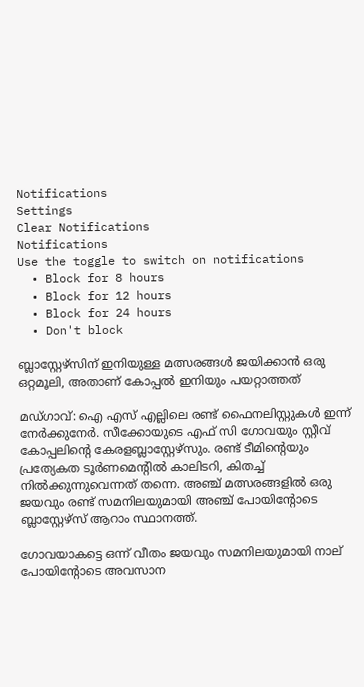Notifications
Settings
Clear Notifications
Notifications
Use the toggle to switch on notifications
  • Block for 8 hours
  • Block for 12 hours
  • Block for 24 hours
  • Don't block

ബ്ലാസ്റ്റേഴ്‌സിന് ഇനിയുള്ള മത്സരങ്ങള്‍ ജയിക്കാന്‍ ഒരു ഒറ്റമൂലി, അതാണ് കോപ്പല്‍ ഇനിയും പയറ്റാത്തത്‌

മഡ്ഗാവ്: ഐ എസ് എല്ലിലെ രണ്ട് ഫൈനലിസ്റ്റുകള്‍ ഇന്ന് നേര്‍ക്കുനേര്‍. സീക്കോയുടെ എഫ് സി ഗോവയും സ്റ്റീവ് കോപ്പലിന്റെ കേരളബ്ലാസ്റ്റേഴ്‌സും. രണ്ട് ടീമിന്റെയും പ്രത്യേകത ടൂര്‍ണമെന്റില്‍ കാലിടറി, കിതച്ച് നില്‍ക്കുന്നുവെന്നത് തന്നെ. അഞ്ച് മത്സരങ്ങളില്‍ ഒരു ജയവും രണ്ട് സമനിലയുമായി അഞ്ച് പോയിന്റോടെ ബ്ലാസ്റ്റേഴ്‌സ് ആറാം സ്ഥാനത്ത്.

ഗോവയാകട്ടെ ഒന്ന് വീതം ജയവും സമനിലയുമായി നാല് പോയിന്റോടെ അവസാന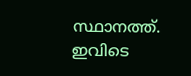സ്ഥാനത്ത്. ഇവിടെ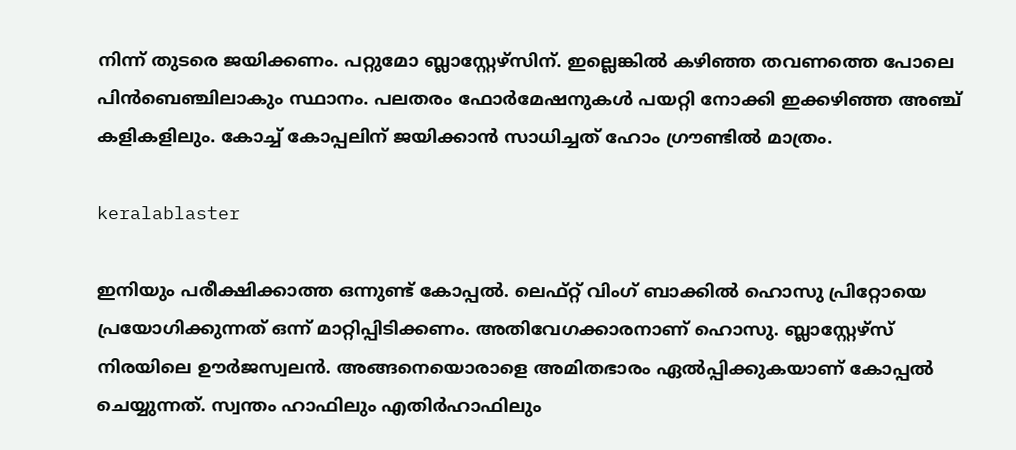നിന്ന് തുടരെ ജയിക്കണം. പറ്റുമോ ബ്ലാസ്റ്റേഴ്‌സിന്. ഇല്ലെങ്കില്‍ കഴിഞ്ഞ തവണത്തെ പോലെ പിന്‍ബെഞ്ചിലാകും സ്ഥാനം. പലതരം ഫോര്‍മേഷനുകള്‍ പയറ്റി നോക്കി ഇക്കഴിഞ്ഞ അഞ്ച് കളികളിലും. കോച്ച് കോപ്പലിന് ജയിക്കാന്‍ സാധിച്ചത് ഹോം ഗ്രൗണ്ടില്‍ മാത്രം.

keralablaster

ഇനിയും പരീക്ഷിക്കാത്ത ഒന്നുണ്ട് കോപ്പല്‍. ലെഫ്റ്റ് വിംഗ് ബാക്കില്‍ ഹൊസു പ്രിറ്റോയെ പ്രയോഗിക്കുന്നത് ഒന്ന് മാറ്റിപ്പിടിക്കണം. അതിവേഗക്കാരനാണ് ഹൊസു. ബ്ലാസ്റ്റേഴ്‌സ് നിരയിലെ ഊര്‍ജസ്വലന്‍. അങ്ങനെയൊരാളെ അമിതഭാരം ഏല്‍പ്പിക്കുകയാണ് കോപ്പല്‍ ചെയ്യുന്നത്. സ്വന്തം ഹാഫിലും എതിര്‍ഹാഫിലും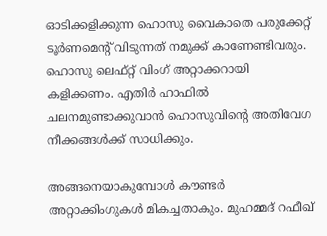ഓടിക്കളിക്കുന്ന ഹൊസു വൈകാതെ പരുക്കേറ്റ് ടൂര്‍ണമെന്റ് വിടുന്നത് നമുക്ക് കാണേണ്ടിവരും. ഹൊസു ലെഫ്റ്റ് വിംഗ് അറ്റാക്കറായി കളിക്കണം. എതിര്‍ ഹാഫില്‍ ചലനമുണ്ടാക്കുവാന്‍ ഹൊസുവിന്റെ അതിവേഗ നീക്കങ്ങള്‍ക്ക് സാധിക്കും.

അങ്ങനെയാകുമ്പോള്‍ കൗണ്ടര്‍ അറ്റാക്കിംഗുകള്‍ മികച്ചതാകും. മുഹമ്മദ് റഫീഖ്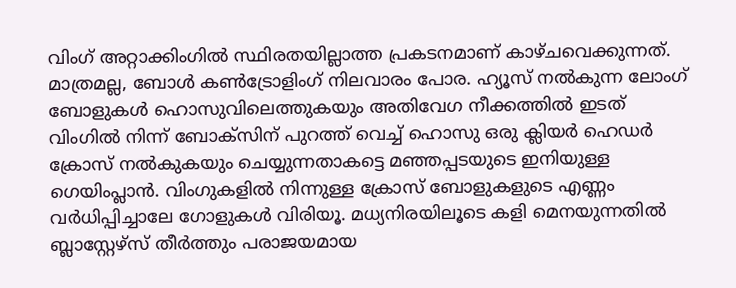വിംഗ് അറ്റാക്കിംഗില്‍ സ്ഥിരതയില്ലാത്ത പ്രകടനമാണ് കാഴ്ചവെക്കുന്നത്. മാത്രമല്ല, ബോള്‍ കണ്‍ട്രോളിംഗ് നിലവാരം പോര. ഹ്യൂസ് നല്‍കുന്ന ലോംഗ് ബോളുകള്‍ ഹൊസുവിലെത്തുകയും അതിവേഗ നീക്കത്തില്‍ ഇടത് വിംഗില്‍ നിന്ന് ബോക്‌സിന് പുറത്ത് വെച്ച് ഹൊസു ഒരു ക്ലിയര്‍ ഹെഡര്‍ ക്രോസ് നല്‍കുകയും ചെയ്യുന്നതാകട്ടെ മഞ്ഞപ്പടയുടെ ഇനിയുള്ള ഗെയിംപ്ലാന്‍. വിംഗുകളില്‍ നിന്നുള്ള ക്രോസ് ബോളുകളുടെ എണ്ണം വര്‍ധിപ്പിച്ചാലേ ഗോളുകള്‍ വിരിയൂ. മധ്യനിരയിലൂടെ കളി മെനയുന്നതില്‍ ബ്ലാസ്റ്റേഴ്‌സ് തീര്‍ത്തും പരാജയമായ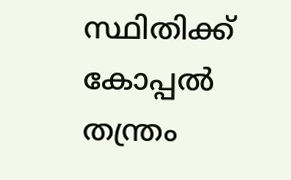സ്ഥിതിക്ക് കോപ്പല്‍ തന്ത്രം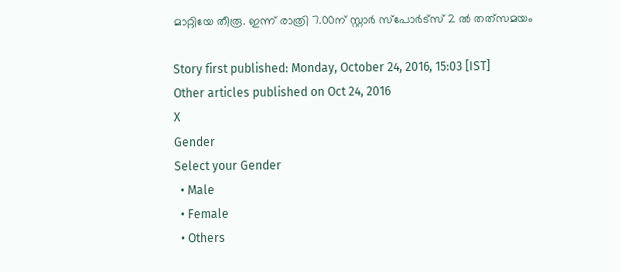മാറ്റിയേ തീരൂ. ഇന്ന് രാത്രി 7.00ന് സ്റ്റാര്‍ സ്‌പോര്‍ട്‌സ് 2 ല്‍ തത്‌സമയം

Story first published: Monday, October 24, 2016, 15:03 [IST]
Other articles published on Oct 24, 2016
X
Gender
Select your Gender
  • Male
  • Female
  • Others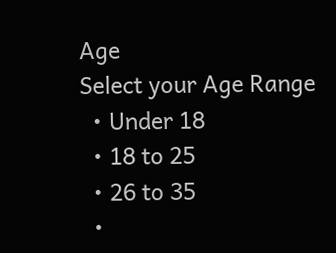Age
Select your Age Range
  • Under 18
  • 18 to 25
  • 26 to 35
  •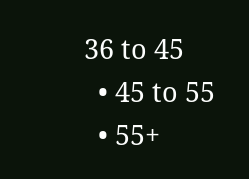36 to 45
  • 45 to 55
  • 55+